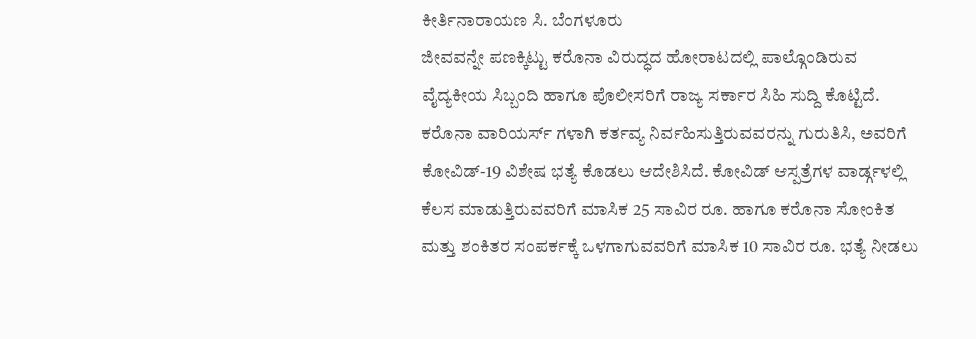ಕೀರ್ತಿನಾರಾಯಣ ಸಿ. ಬೆಂಗಳೂರು
ಜೀವವನ್ನೇ ಪಣಕ್ಕಿಟ್ಟು ಕರೊನಾ ವಿರುದ್ಧದ ಹೋರಾಟದಲ್ಲಿ ಪಾಲ್ಗೊಂಡಿರುವ ವೈದ್ಯಕೀಯ ಸಿಬ್ಬಂದಿ ಹಾಗೂ ಪೊಲೀಸರಿಗೆ ರಾಜ್ಯ ಸರ್ಕಾರ ಸಿಹಿ ಸುದ್ದಿ ಕೊಟ್ಟಿದೆ. ಕರೊನಾ ವಾರಿಯರ್ಸ್ ಗಳಾಗಿ ಕರ್ತವ್ಯ ನಿರ್ವಹಿಸುತ್ತಿರುವವರನ್ನು ಗುರುತಿಸಿ, ಅವರಿಗೆ ಕೋವಿಡ್-19 ವಿಶೇಷ ಭತ್ಯೆ ಕೊಡಲು ಆದೇಶಿಸಿದೆ. ಕೋವಿಡ್ ಆಸ್ಪತ್ರೆಗಳ ವಾರ್ಡ್ಗಳಲ್ಲಿ ಕೆಲಸ ಮಾಡುತ್ತಿರುವವರಿಗೆ ಮಾಸಿಕ 25 ಸಾವಿರ ರೂ. ಹಾಗೂ ಕರೊನಾ ಸೋಂಕಿತ ಮತ್ತು ಶಂಕಿತರ ಸಂಪರ್ಕಕ್ಕೆ ಒಳಗಾಗುವವರಿಗೆ ಮಾಸಿಕ 10 ಸಾವಿರ ರೂ. ಭತ್ಯೆ ನೀಡಲು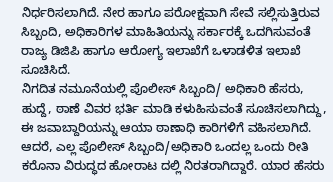ನಿರ್ಧರಿಸಲಾಗಿದೆ. ನೇರ ಹಾಗೂ ಪರೋಕ್ಷವಾಗಿ ಸೇವೆ ಸಲ್ಲಿಸುತ್ತಿರುವ ಸಿಬ್ಬಂದಿ, ಅಧಿಕಾರಿಗಳ ಮಾಹಿತಿಯನ್ನು ಸರ್ಕಾರಕ್ಕೆ ಒದಗಿಸುವಂತೆ ರಾಜ್ಯ ಡಿಜಿಪಿ ಹಾಗೂ ಆರೋಗ್ಯ ಇಲಾಖೆಗೆ ಒಳಾಡಳಿತ ಇಲಾಖೆ ಸೂಚಿಸಿದೆ.
ನಿಗದಿತ ನಮೂನೆಯಲ್ಲಿ ಪೊಲೀಸ್ ಸಿಬ್ಬಂದಿ/ ಅಧಿಕಾರಿ ಹೆಸರು, ಹುದ್ದೆ, ಠಾಣೆ ವಿವರ ಭರ್ತಿ ಮಾಡಿ ಕಳುಹಿಸುವಂತೆ ಸೂಚಿಸಲಾಗಿದ್ದು, ಈ ಜವಾಬ್ದಾರಿಯನ್ನು ಆಯಾ ಠಾಣಾಧಿ ಕಾರಿಗಳಿಗೆ ವಹಿಸಲಾಗಿದೆ. ಆದರೆ, ಎಲ್ಲ ಪೊಲೀಸ್ ಸಿಬ್ಬಂದಿ/ಅಧಿಕಾರಿ ಒಂದಲ್ಲ ಒಂದು ರೀತಿ ಕರೊನಾ ವಿರುದ್ಧದ ಹೋರಾಟ ದಲ್ಲಿ ನಿರತರಾಗಿದ್ದಾರೆ. ಯಾರ ಹೆಸರು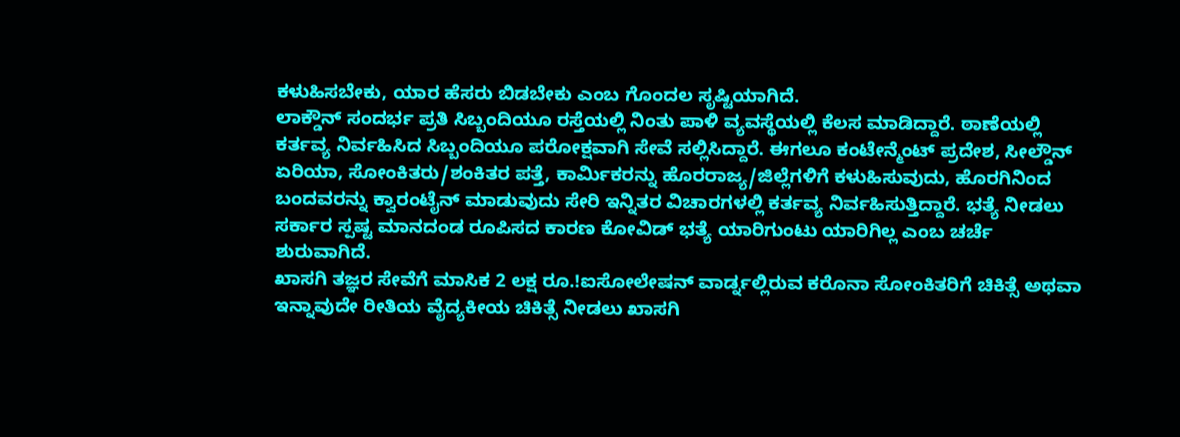ಕಳುಹಿಸಬೇಕು, ಯಾರ ಹೆಸರು ಬಿಡಬೇಕು ಎಂಬ ಗೊಂದಲ ಸೃಷ್ಟಿಯಾಗಿದೆ.
ಲಾಕ್ಡೌನ್ ಸಂದರ್ಭ ಪ್ರತಿ ಸಿಬ್ಬಂದಿಯೂ ರಸ್ತೆಯಲ್ಲಿ ನಿಂತು ಪಾಳಿ ವ್ಯವಸ್ಥೆಯಲ್ಲಿ ಕೆಲಸ ಮಾಡಿದ್ದಾರೆ. ಠಾಣೆಯಲ್ಲಿ ಕರ್ತವ್ಯ ನಿರ್ವಹಿಸಿದ ಸಿಬ್ಬಂದಿಯೂ ಪರೋಕ್ಷವಾಗಿ ಸೇವೆ ಸಲ್ಲಿಸಿದ್ದಾರೆ. ಈಗಲೂ ಕಂಟೇನ್ಮೆಂಟ್ ಪ್ರದೇಶ, ಸೀಲ್ಡೌನ್ ಏರಿಯಾ, ಸೋಂಕಿತರು/ಶಂಕಿತರ ಪತ್ತೆ, ಕಾರ್ವಿುಕರನ್ನು ಹೊರರಾಜ್ಯ/ಜಿಲ್ಲೆಗಳಿಗೆ ಕಳುಹಿಸುವುದು, ಹೊರಗಿನಿಂದ ಬಂದವರನ್ನು ಕ್ವಾರಂಟೈನ್ ಮಾಡುವುದು ಸೇರಿ ಇನ್ನಿತರ ವಿಚಾರಗಳಲ್ಲಿ ಕರ್ತವ್ಯ ನಿರ್ವಹಿಸುತ್ತಿದ್ದಾರೆ. ಭತ್ಯೆ ನೀಡಲು ಸರ್ಕಾರ ಸ್ಪಷ್ಟ ಮಾನದಂಡ ರೂಪಿಸದ ಕಾರಣ ಕೋವಿಡ್ ಭತ್ಯೆ ಯಾರಿಗುಂಟು ಯಾರಿಗಿಲ್ಲ ಎಂಬ ಚರ್ಚೆ ಶುರುವಾಗಿದೆ.
ಖಾಸಗಿ ತಜ್ಞರ ಸೇವೆಗೆ ಮಾಸಿಕ 2 ಲಕ್ಷ ರೂ.!ಐಸೋಲೇಷನ್ ವಾರ್ಡ್ನಲ್ಲಿರುವ ಕರೊನಾ ಸೋಂಕಿತರಿಗೆ ಚಿಕಿತ್ಸೆ ಅಥವಾ ಇನ್ನಾವುದೇ ರೀತಿಯ ವೈದ್ಯಕೀಯ ಚಿಕಿತ್ಸೆ ನೀಡಲು ಖಾಸಗಿ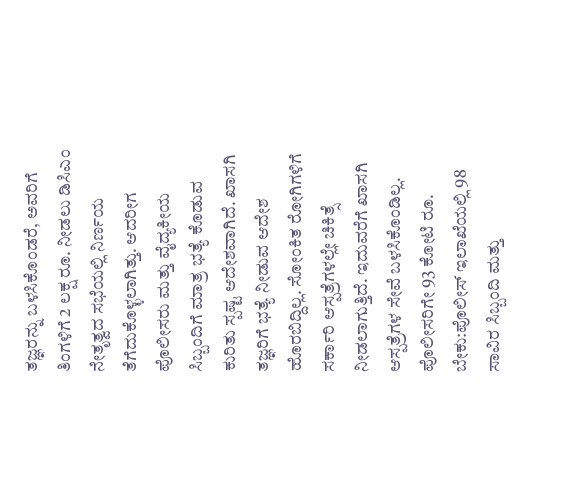ತಜ್ಞರನ್ನು ಬಳಸಿಕೊಂಡರೆ, ಅವರಿಗೆ ತಿಂಗಳಿಗೆ 2 ಲಕ್ಷ ರೂ. ನೀಡಲು ಡಿಸಿಎಂ ನೇತೃತ್ವದ ಸಭೆಯಲ್ಲಿ ನಿರ್ಣಯ ತೆಗೆದುಕೊಳ್ಳಲಾಗಿತ್ತು. ಆದರೀಗ ಪೊಲೀಸರು ಮತ್ತು ವೈದ್ಯಕೀಯ ಸಿಬ್ಬಂದಿಗೆ ಮಾತ್ರ ಭತ್ಯೆ ಕೊಡುವ ಕುರಿತು ಸ್ಪಷ್ಟ ಆದೇಶವಾಗಿದೆ. ಖಾಸಗಿ ತಜ್ಞರಿಗೆ ಭತ್ಯೆ ನೀಡುವ ಆದೇಶ ಹೊರಬಿದ್ದಿಲ್ಲ. ಸೋಂಕಿತ ರೋಗಿಗಳಿಗೆ ಸರ್ಕಾರಿ ಆಸ್ಪತ್ರೆಗಳಲ್ಲೇ ಚಿಕಿತ್ಸೆ ನೀಡಲಾಗುತ್ತಿದೆ. ಇದುವರೆಗೆ ಖಾಸಗಿ ಆಸ್ಪತ್ರೆಗಳ ಸೇವೆ ಬಳಸಿಕೊಂಡಿಲ್ಲ.
ಪೊಲೀಸರಿಗೇ 93 ಕೋಟಿ ರೂ. ಬೇಕು:ಪೊಲೀಸ್ ಇಲಾಖೆಯಲ್ಲಿ 98 ಸಾವಿರ ಸಿಬ್ಬಂದಿ ಮತ್ತು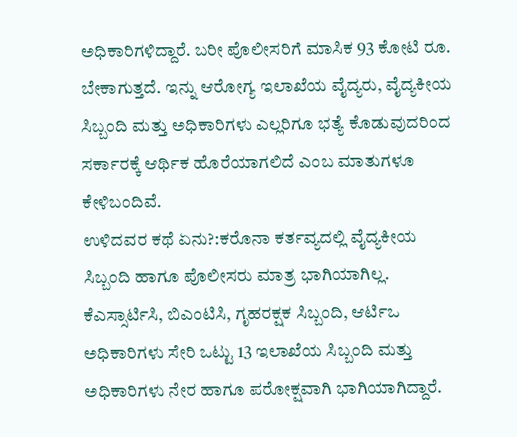ಅಧಿಕಾರಿಗಳಿದ್ದಾರೆ. ಬರೀ ಪೊಲೀಸರಿಗೆ ಮಾಸಿಕ 93 ಕೋಟಿ ರೂ. ಬೇಕಾಗುತ್ತದೆ. ಇನ್ನು ಆರೋಗ್ಯ ಇಲಾಖೆಯ ವೈದ್ಯರು, ವೈದ್ಯಕೀಯ ಸಿಬ್ಬಂದಿ ಮತ್ತು ಅಧಿಕಾರಿಗಳು ಎಲ್ಲರಿಗೂ ಭತ್ಯೆ ಕೊಡುವುದರಿಂದ ಸರ್ಕಾರಕ್ಕೆ ಆರ್ಥಿಕ ಹೊರೆಯಾಗಲಿದೆ ಎಂಬ ಮಾತುಗಳೂ ಕೇಳಿಬಂದಿವೆ.
ಉಳಿದವರ ಕಥೆ ಏನು?:ಕರೊನಾ ಕರ್ತವ್ಯದಲ್ಲಿ ವೈದ್ಯಕೀಯ ಸಿಬ್ಬಂದಿ ಹಾಗೂ ಪೊಲೀಸರು ಮಾತ್ರ ಭಾಗಿಯಾಗಿಲ್ಲ. ಕೆಎಸ್ಸಾರ್ಟಿಸಿ, ಬಿಎಂಟಿಸಿ, ಗೃಹರಕ್ಷಕ ಸಿಬ್ಬಂದಿ, ಆರ್ಟಿಒ ಅಧಿಕಾರಿಗಳು ಸೇರಿ ಒಟ್ಟು 13 ಇಲಾಖೆಯ ಸಿಬ್ಬಂದಿ ಮತ್ತು ಅಧಿಕಾರಿಗಳು ನೇರ ಹಾಗೂ ಪರೋಕ್ಷವಾಗಿ ಭಾಗಿಯಾಗಿದ್ದಾರೆ.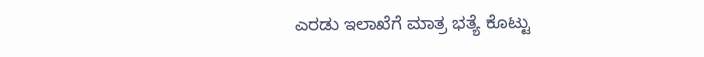ಎರಡು ಇಲಾಖೆಗೆ ಮಾತ್ರ ಭತ್ಯೆ ಕೊಟ್ಟು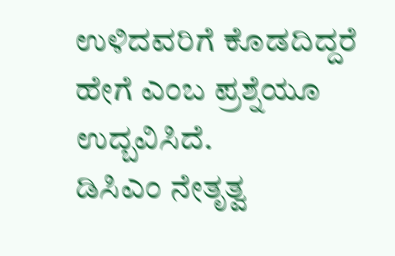ಉಳಿದವರಿಗೆ ಕೊಡದಿದ್ದರೆ ಹೇಗೆ ಎಂಬ ಪ್ರಶ್ನೆಯೂ ಉದ್ಬವಿಸಿದೆ.
ಡಿಸಿಎಂ ನೇತೃತ್ವ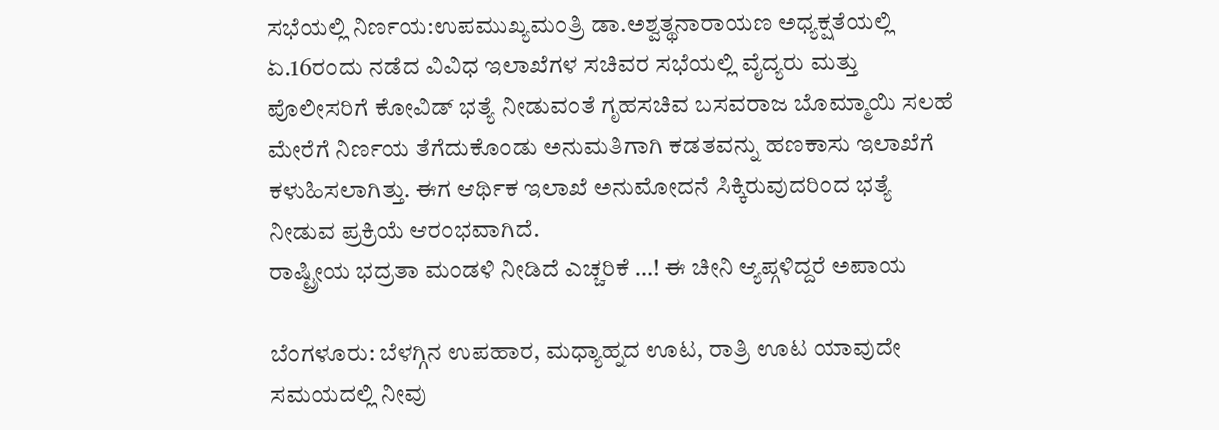ಸಭೆಯಲ್ಲಿ ನಿರ್ಣಯ:ಉಪಮುಖ್ಯಮಂತ್ರಿ ಡಾ.ಅಶ್ವತ್ಥನಾರಾಯಣ ಅಧ್ಯಕ್ಷತೆಯಲ್ಲಿ ಏ.16ರಂದು ನಡೆದ ವಿವಿಧ ಇಲಾಖೆಗಳ ಸಚಿವರ ಸಭೆಯಲ್ಲಿ ವೈದ್ಯರು ಮತ್ತು ಪೊಲೀಸರಿಗೆ ಕೋವಿಡ್ ಭತ್ಯೆ ನೀಡುವಂತೆ ಗೃಹಸಚಿವ ಬಸವರಾಜ ಬೊಮ್ಮಾಯಿ ಸಲಹೆ ಮೇರೆಗೆ ನಿರ್ಣಯ ತೆಗೆದುಕೊಂಡು ಅನುಮತಿಗಾಗಿ ಕಡತವನ್ನು ಹಣಕಾಸು ಇಲಾಖೆಗೆ ಕಳುಹಿಸಲಾಗಿತ್ತು. ಈಗ ಆರ್ಥಿಕ ಇಲಾಖೆ ಅನುಮೋದನೆ ಸಿಕ್ಕಿರುವುದರಿಂದ ಭತ್ಯೆ ನೀಡುವ ಪ್ರಕ್ರಿಯೆ ಆರಂಭವಾಗಿದೆ.
ರಾಷ್ಟ್ರೀಯ ಭದ್ರತಾ ಮಂಡಳಿ ನೀಡಿದೆ ಎಚ್ಚರಿಕೆ …! ಈ ಚೀನಿ ಆ್ಯಪ್ಗಳಿದ್ದರೆ ಅಪಾಯ

ಬೆಂಗಳೂರು: ಬೆಳಗ್ಗಿನ ಉಪಹಾರ, ಮಧ್ಯಾಹ್ನದ ಊಟ, ರಾತ್ರಿ ಊಟ ಯಾವುದೇ ಸಮಯದಲ್ಲಿ ನೀವು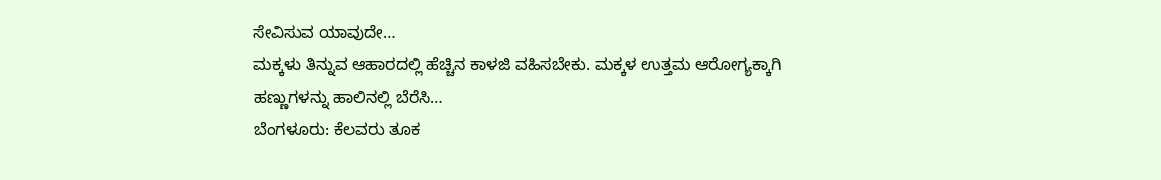ಸೇವಿಸುವ ಯಾವುದೇ…
ಮಕ್ಕಳು ತಿನ್ನುವ ಆಹಾರದಲ್ಲಿ ಹೆಚ್ಚಿನ ಕಾಳಜಿ ವಹಿಸಬೇಕು. ಮಕ್ಕಳ ಉತ್ತಮ ಆರೋಗ್ಯಕ್ಕಾಗಿ ಹಣ್ಣುಗಳನ್ನು ಹಾಲಿನಲ್ಲಿ ಬೆರೆಸಿ…
ಬೆಂಗಳೂರು: ಕೆಲವರು ತೂಕ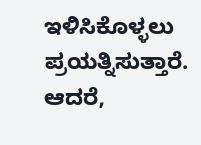ಇಳಿಸಿಕೊಳ್ಳಲು ಪ್ರಯತ್ನಿಸುತ್ತಾರೆ. ಆದರೆ,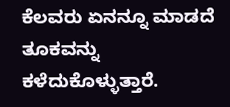ಕೆಲವರು ಏನನ್ನೂ ಮಾಡದೆ ತೂಕವನ್ನು ಕಳೆದುಕೊಳ್ಳುತ್ತಾರೆ.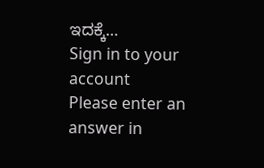ಇದಕ್ಕೆ…
Sign in to your account
Please enter an answer in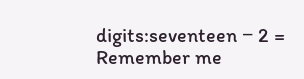digits:seventeen − 2 =
Remember me